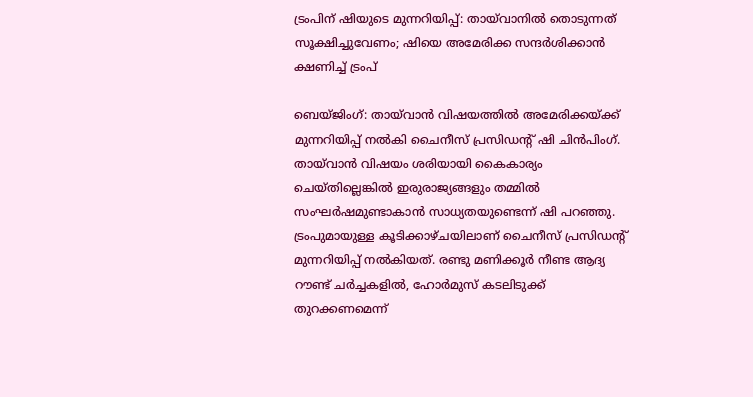ട്രംപിന് ഷിയുടെ മുന്നറിയിപ്പ്: തായ്‌വാനിൽ തൊടുന്നത് സൂക്ഷിച്ചുവേണം; ഷിയെ അമേരിക്ക സന്ദർശിക്കാൻ ക്ഷണിച്ച് ട്രംപ്

ബെയ്ജിംഗ്: തായ്‌വാൻ വിഷയത്തിൽ അമേരിക്കയ്ക്ക് മുന്നറിയിപ്പ് നൽകി ചൈനീസ് പ്രസിഡന്‍റ് ഷി ചിൻപിംഗ്. തായ്‌വാൻ വിഷയം ശരിയായി കൈകാര്യം ചെയ്തില്ലെങ്കിൽ ഇരുരാജ്യങ്ങളും തമ്മിൽ സംഘർഷമുണ്ടാകാൻ സാധ്യതയുണ്ടെന്ന് ഷി പറഞ്ഞു. ട്രംപുമായുള്ള കൂടിക്കാഴ്ചയിലാണ് ചൈനീസ് പ്രസിഡന്‍റ് മുന്നറിയിപ്പ് നൽകിയത്. രണ്ടു മണിക്കൂർ നീണ്ട ആദ്യ റൗണ്ട് ചർച്ചകളിൽ, ഹോർമുസ് കടലിടുക്ക് തുറക്കണമെന്ന്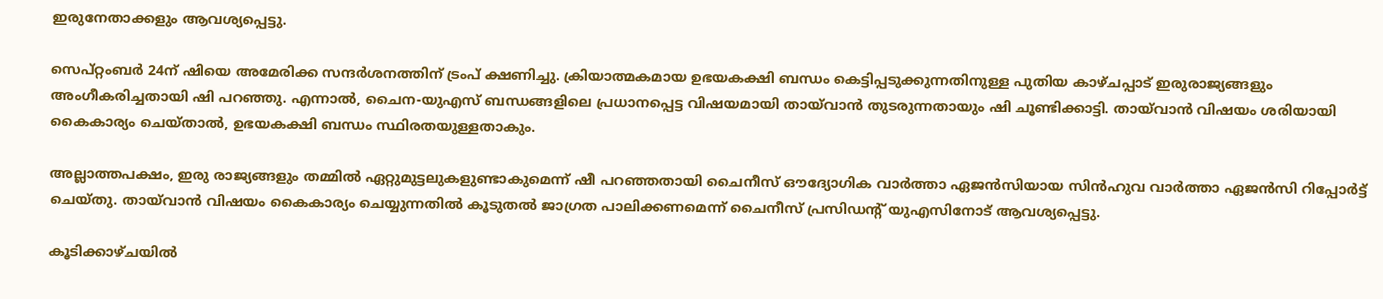ഇരുനേതാക്കളും ആവശ്യപ്പെട്ടു.

സെപ്റ്റംബർ 24ന് ഷിയെ അമേരിക്ക സന്ദർശനത്തിന് ട്രംപ് ക്ഷണിച്ചു. ക്രിയാത്മകമായ ഉഭയകക്ഷി ബന്ധം കെട്ടിപ്പടുക്കുന്നതിനുള്ള പുതിയ കാഴ്ചപ്പാട് ഇരുരാജ്യങ്ങളും അംഗീകരിച്ചതായി ഷി പറഞ്ഞു. എന്നാൽ, ചൈന-യുഎസ് ബന്ധങ്ങളിലെ പ്രധാനപ്പെട്ട വിഷയമായി തായ്‌വാൻ തുടരുന്നതായും ഷി ചൂണ്ടിക്കാട്ടി. തായ്‌വാൻ വിഷയം ശരിയായി കൈകാര്യം ചെയ്താൽ, ഉഭയകക്ഷി ബന്ധം സ്ഥിരതയുള്ളതാകും.

അല്ലാത്തപക്ഷം, ഇരു രാജ്യങ്ങളും തമ്മിൽ ഏറ്റുമുട്ടലുകളുണ്ടാകുമെന്ന് ഷീ പറഞ്ഞതായി ചൈനീസ് ഔദ്യോഗിക വാർത്താ ഏജൻസിയായ സിൻഹുവ വാർത്താ ഏജൻസി റിപ്പോർട്ട് ചെയ്തു. തായ്‌വാൻ വിഷയം കൈകാര്യം ചെയ്യുന്നതിൽ കൂടുതൽ ജാഗ്രത പാലിക്കണമെന്ന് ചൈനീസ് പ്രസിഡന്‍റ് യുഎസിനോട് ആവശ്യപ്പെട്ടു.

കൂടിക്കാഴ്ചയിൽ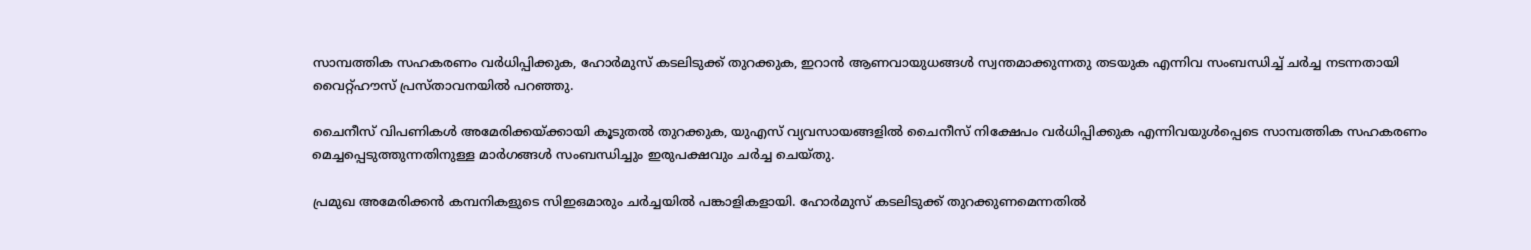സാമ്പത്തിക സഹകരണം വർധിപ്പിക്കുക, ഹോർമുസ് കടലിടുക്ക് തുറക്കുക, ഇറാൻ ആണവായുധങ്ങൾ സ്വന്തമാക്കുന്നതു തടയുക എന്നിവ സംബന്ധിച്ച് ചർച്ച നടന്നതായി വൈറ്റ്ഹൗസ് പ്രസ്താവനയിൽ പറഞ്ഞു.

ചൈനീസ് വിപണികൾ അമേരിക്കയ്ക്കായി കൂടുതൽ തുറക്കുക, യുഎസ് വ്യവസായങ്ങളിൽ ചൈനീസ് നിക്ഷേപം വർധിപ്പിക്കുക എന്നിവയുൾപ്പെടെ സാമ്പത്തിക സഹകരണം മെച്ചപ്പെടുത്തുന്നതിനുള്ള മാർഗങ്ങൾ സംബന്ധിച്ചും ഇരുപക്ഷവും ചർച്ച ചെയ്തു.

പ്രമുഖ അമേരിക്കൻ കമ്പനികളുടെ സിഇഒമാരും ചർച്ചയിൽ പങ്കാളികളായി. ഹോർമുസ് കടലിടുക്ക് തുറക്കുണമെന്നതിൽ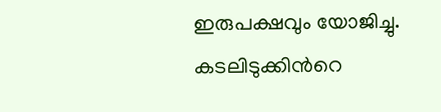ഇരുപക്ഷവും യോജിച്ചു. കടലിടുക്കിന്‍റെ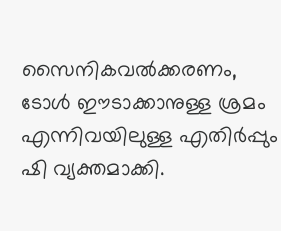സൈനികവൽക്കരണം, ടോൾ ഈടാക്കാനുള്ള ശ്രമം എന്നിവയിലുള്ള എതിർപ്പും ഷി വ്യക്തമാക്കി.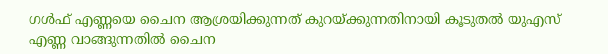ഗൾഫ് എണ്ണയെ ചൈന ആശ്രയിക്കുന്നത് കുറയ്ക്കുന്നതിനായി കൂടുതൽ യുഎസ് എണ്ണ വാങ്ങുന്നതിൽ ചൈന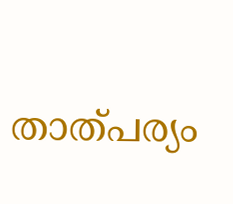താത്പര്യം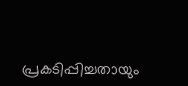പ്രകടിപ്പിച്ചതായും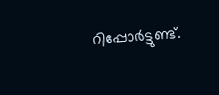റിപ്പോർട്ടുണ്ട്.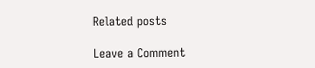Related posts

Leave a Comment